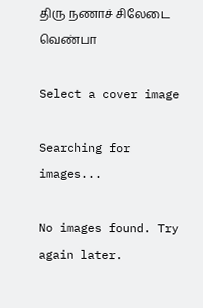திரு நணாச் சிலேடை வெண்பா

Select a cover image

Searching for images...

No images found. Try again later.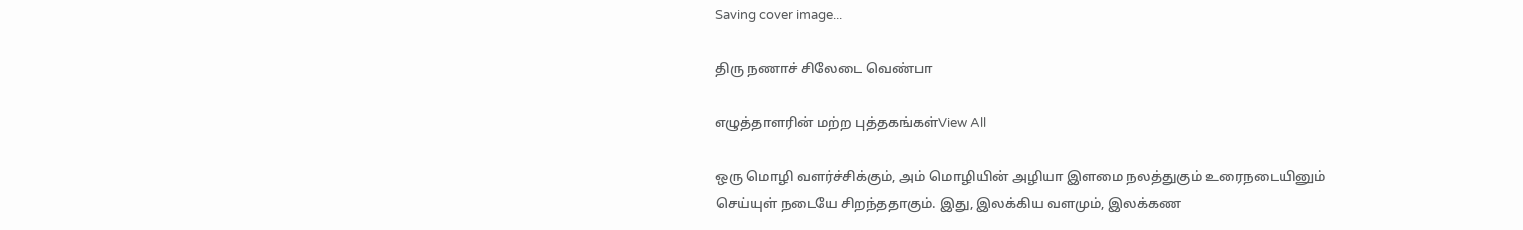Saving cover image...

திரு நணாச் சிலேடை வெண்பா

எழுத்தாளரின் மற்ற புத்தகங்கள்View All

ஒரு மொழி வளர்ச்சிக்கும், அம் மொழியின் அழியா இளமை நலத்துகும் உரைநடையினும் செய்யுள் நடையே சிறந்ததாகும். இது, இலக்கிய வளமும், இலக்கண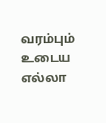வரம்பும் உடைய எல்லா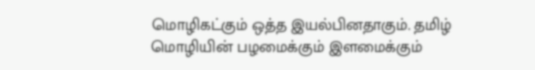மொழிகட்கும் ஒத்த இயல்பினதாகும். தமிழ் மொழியின் பழமைக்கும் இளமைக்கும்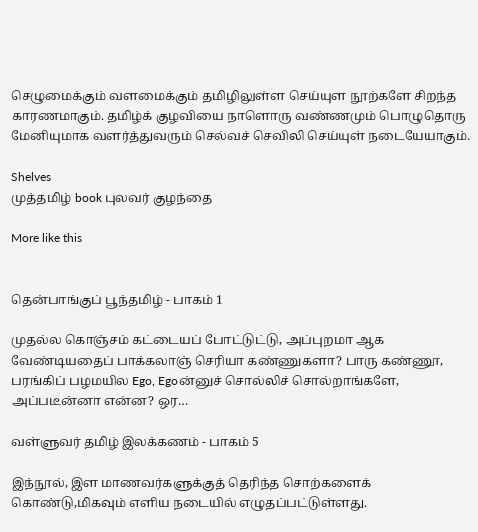செழுமைக்கும் வளமைக்கும் தமிழிலுள்ள செய்யுள நூற்களே சிறந்த காரணமாகும். தமிழ்க் குழவியை நாளொரு வண்ணமும் பொழுதொரு மேனியுமாக வளர்த்துவரும் செல்வச் செவிலி செய்யுள் நடையேயாகும்.

Shelves
முத்தமிழ் book புலவர் குழந்தை

More like this


தென்பாங்குப் பூந்தமிழ் - பாகம் 1

முதல்ல கொஞ்சம் கட்டையப் போட்டுட்டு, அப்புறமா ஆக வேண்டியதைப் பாக்கலாஞ் செரியா கண்ணுகளா? பாரு கண்ணூ, பரங்கிப் பழமயில Ego, Egoன்னுச் சொல்லிச் சொல்றாங்களே, அப்படீன்னா என்ன? ஒர…

வள்ளுவர் தமிழ் இலக்கணம் - பாகம் 5

இந்நூல், இள மாணவர்களுக்குத் தெரிந்த சொற்களைக் கொண்டு,மிகவும் எளிய நடையில் எழுதப்பட்டுள்ளது.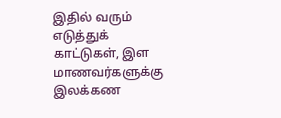இதில் வரும் எடுத்துக் காட்டுகள், இள மாணவர்களுக்கு இலக்கண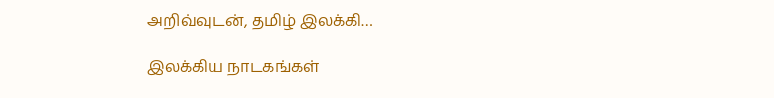அறிவ்வுடன், தமிழ் இலக்கி…

இலக்கிய நாடகங்கள்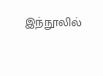இந்நூலில்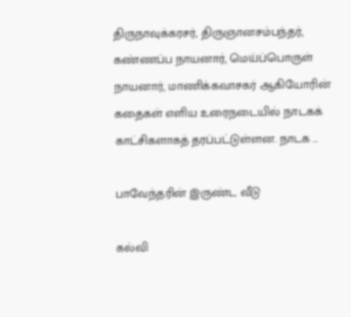திருநாவுக்கரசர், திருஞானசம்பந்தர், கண்ணப்ப நாயனார், மெய்ப்பொருள் நாயனார், மாணிக்கவாசகர் ஆகியோரின் கதைகள் எளிய உரைநடையில் நாடகக் காட்சிகளாகத் தரப்பட்டுள்ளன. நாடக …

பாவேந்தரின் இருண்ட வீடு

கல்வி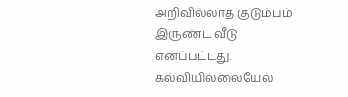அறிவில்லாத குடும்பம் இருண்ட வீடு எனப்பட்டது. கல்வியில்லையேல்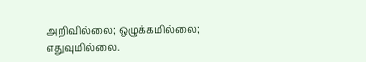அறிவில்லை; ஒழுக்கமில்லை; எதுவுமில்லை.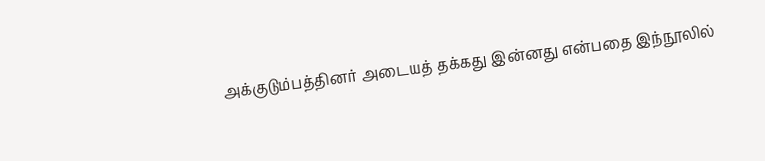அக்குடும்பத்தினர் அடையத் தக்கது இன்னது என்பதை இந்நூலில்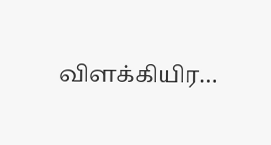விளக்கியிர…